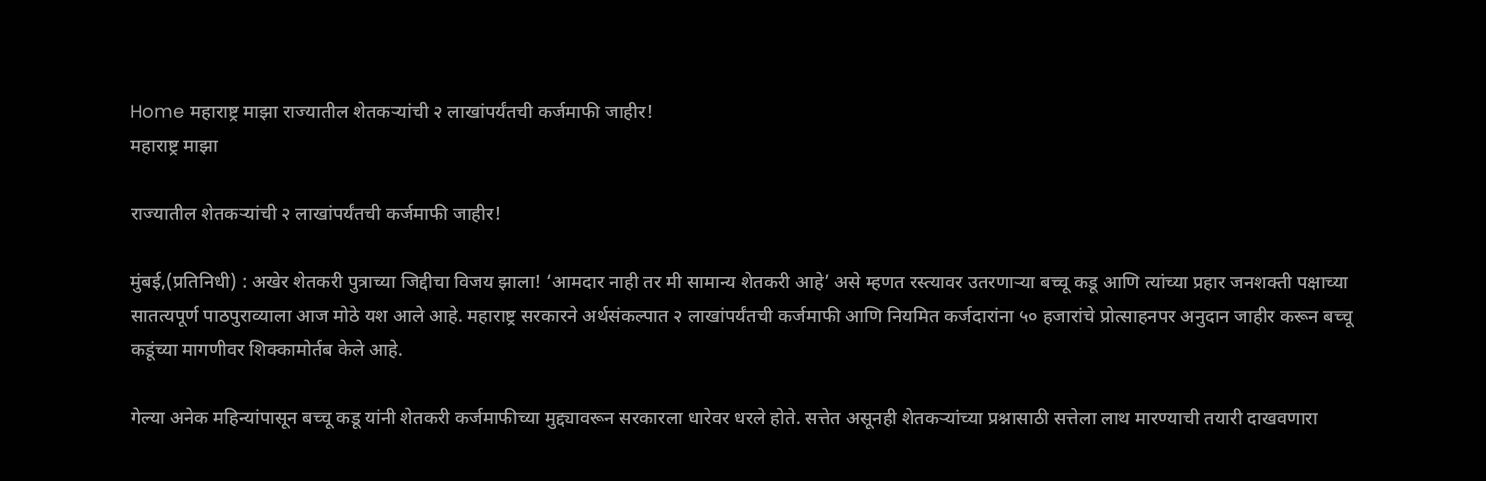Home महाराष्ट्र माझा राज्यातील शेतकऱ्यांची २ लाखांपर्यंतची कर्जमाफी जाहीर!
महाराष्ट्र माझा

राज्यातील शेतकऱ्यांची २ लाखांपर्यंतची कर्जमाफी जाहीर!

मुंबई,(प्रतिनिधी) : अखेर शेतकरी पुत्राच्या जिद्दीचा विजय झाला! ‘आमदार नाही तर मी सामान्य शेतकरी आहे’ असे म्हणत रस्त्यावर उतरणाऱ्या बच्चू कडू आणि त्यांच्या प्रहार जनशक्ती पक्षाच्या सातत्यपूर्ण पाठपुराव्याला आज मोठे यश आले आहे. महाराष्ट्र सरकारने अर्थसंकल्पात २ लाखांपर्यंतची कर्जमाफी आणि नियमित कर्जदारांना ५० हजारांचे प्रोत्साहनपर अनुदान जाहीर करून बच्चू कडूंच्या मागणीवर शिक्कामोर्तब केले आहे.

गेल्या अनेक महिन्यांपासून बच्चू कडू यांनी शेतकरी कर्जमाफीच्या मुद्द्यावरून सरकारला धारेवर धरले होते. सत्तेत असूनही शेतकऱ्यांच्या प्रश्नासाठी सत्तेला लाथ मारण्याची तयारी दाखवणारा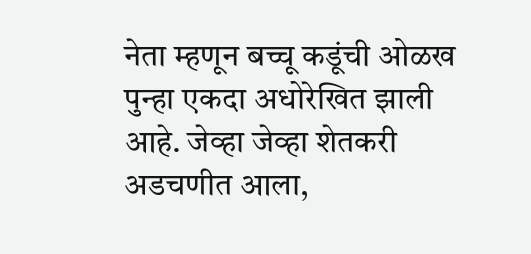नेता म्हणून बच्चू कडूंची ओळख पुन्हा एकदा अधोरेखित झाली आहे. जेव्हा जेव्हा शेतकरी अडचणीत आला,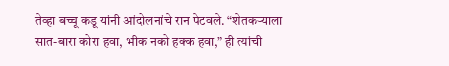तेव्हा बच्चू कडू यांनी आंदोलनांचे रान पेटवले. “शेतकऱ्याला सात-बारा कोरा हवा, भीक नको हक्क हवा,” ही त्यांची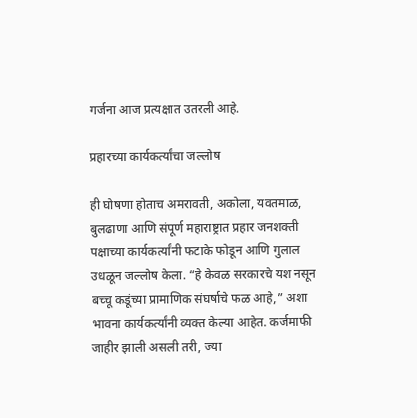गर्जना आज प्रत्यक्षात उतरली आहे.

प्रहारच्या कार्यकर्त्यांचा जल्लोष

ही घोषणा होताच अमरावती, अकोला, यवतमाळ, बुलढाणा आणि संपूर्ण महाराष्ट्रात प्रहार जनशक्ती पक्षाच्या कार्यकर्त्यांनी फटाके फोडून आणि गुलाल उधळून जल्लोष केला. “हे केवळ सरकारचे यश नसून बच्चू कडूंच्या प्रामाणिक संघर्षाचे फळ आहे,” अशा भावना कार्यकर्त्यांनी व्यक्त केल्या आहेत. कर्जमाफी जाहीर झाली असली तरी, ज्या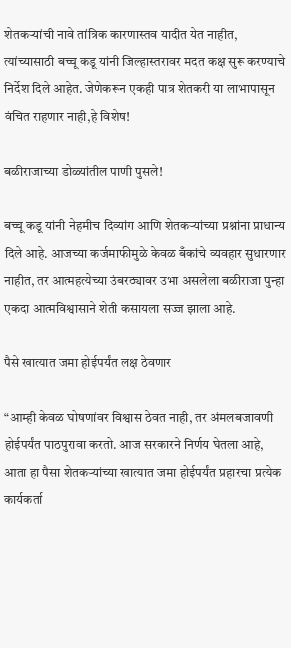शेतकऱ्यांची नावे तांत्रिक कारणास्तव यादीत येत नाहीत, त्यांच्यासाठी बच्चू कडू यांनी जिल्हास्तरावर मदत कक्ष सुरू करण्याचे निर्देश दिले आहेत. जेणेकरून एकही पात्र शेतकरी या लाभापासून वंचित राहणार नाही,हे विशेष!

बळीराजाच्या डोळ्यांतील पाणी पुसले!

बच्चू कडू यांनी नेहमीच दिव्यांग आणि शेतकऱ्यांच्या प्रश्नांना प्राधान्य दिले आहे. आजच्या कर्जमाफीमुळे केवळ बँकांचे व्यवहार सुधारणार नाहीत, तर आत्महत्येच्या उंबरठ्यावर उभा असलेला बळीराजा पुन्हा एकदा आत्मविश्वासाने शेती कसायला सज्ज झाला आहे.

पैसे खात्यात जमा होईपर्यंत लक्ष ठेवणार

“आम्ही केवळ घोषणांवर विश्वास ठेवत नाही, तर अंमलबजावणी होईपर्यंत पाठपुरावा करतो. आज सरकारने निर्णय घेतला आहे, आता हा पैसा शेतकऱ्यांच्या खात्यात जमा होईपर्यंत प्रहारचा प्रत्येक कार्यकर्ता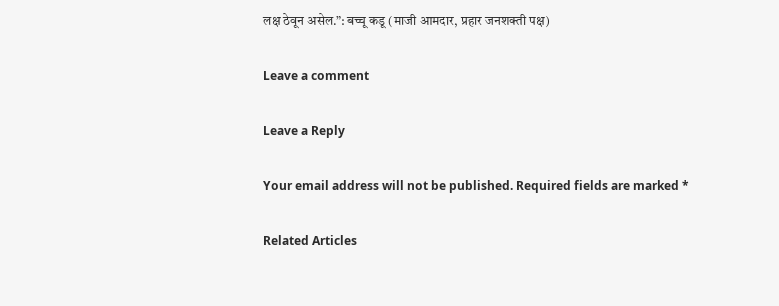लक्ष ठेवून असेल.”: बच्चू कडू (माजी आमदार, प्रहार जनशक्ती पक्ष)

Leave a comment

Leave a Reply

Your email address will not be published. Required fields are marked *

Related Articles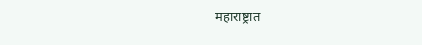महाराष्ट्रात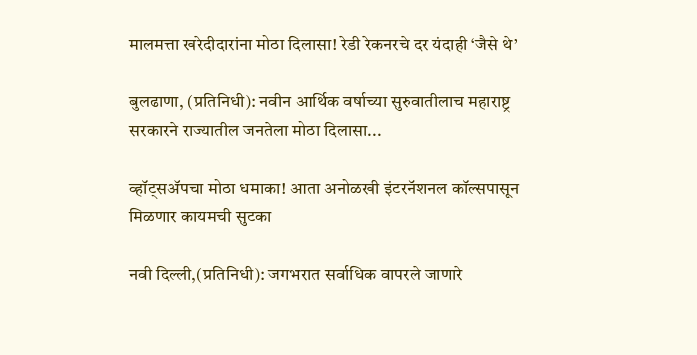मालमत्ता खरेदीदारांना मोठा दिलासा! रेडी रेकनरचे दर यंदाही ‘जैसे थे’

बुलढाणा, (प्रतिनिधी): नवीन आर्थिक वर्षाच्या सुरुवातीलाच महाराष्ट्र सरकारने राज्यातील जनतेला मोठा दिलासा...

व्हॉट्सॲपचा मोठा धमाका! आता अनोळखी इंटरनॅशनल कॉल्सपासून मिळणार कायमची सुटका

नवी दिल्ली,(प्रतिनिधी): जगभरात सर्वाधिक वापरले जाणारे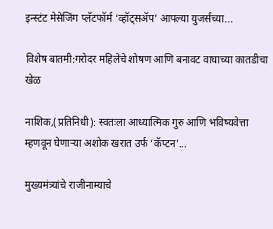इन्स्टंट मेसेजिंग प्लॅटफॉर्म ‘व्हॉट्सॲप’ आपल्या युजर्सच्या...

विशेष बातमी:गरोदर महिलेचे शोषण आणि बनावट वाघाच्या कातडीचा खेळ

नाशिक,(प्रतिनिधी): स्वतःला आध्यात्मिक गुरु आणि भविष्यवेत्ता म्हणवून घेणाऱ्या अशोक खरात उर्फ ‘कॅप्टन’...

मुख्यमंत्र्यांचे राजीनाम्याचे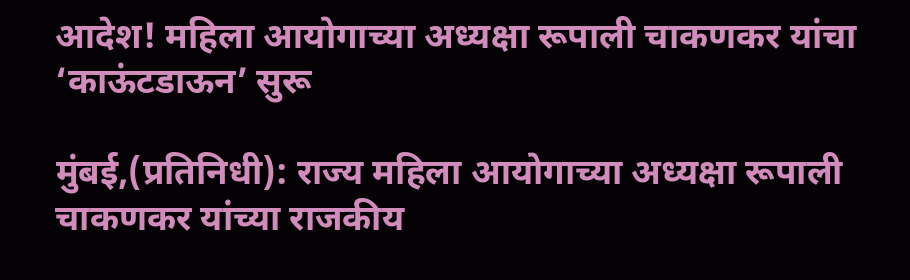आदेश! महिला आयोगाच्या अध्यक्षा रूपाली चाकणकर यांचा ‘काऊंटडाऊन’ सुरू

मुंबई,(प्रतिनिधी): राज्य महिला आयोगाच्या अध्यक्षा रूपाली चाकणकर यांच्या राजकीय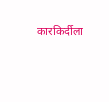कारकिर्दीला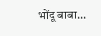भोंदू बाबा...